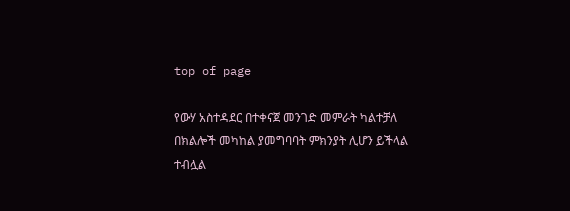top of page

የውሃ አስተዳደር በተቀናጀ መንገድ መምራት ካልተቻለ በክልሎች መካከል ያመግባባት ምክንያት ሊሆን ይችላል ተብሏል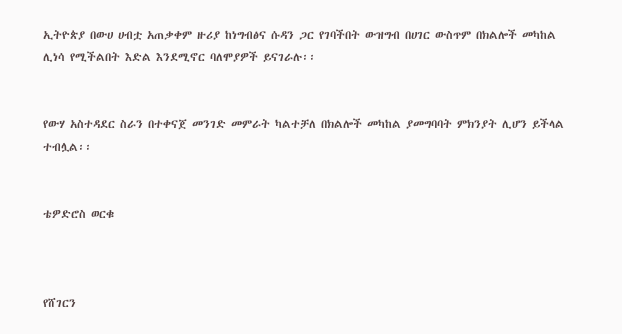ኢትዮጵያ በውሀ ሀብቷ አጠቃቀም ዙሪያ ከነግብፅና ሱዳን ጋር የገባችበት ውዝግብ በሀገር ውስጥም በክልሎች መካከል ሊነሳ የሚችልበት እድል እንደሚኖር ባለሞያዎች ይናገራሉ፡፡


የውሃ አስተዳደር ስራን በተቀናጀ መንገድ መምራት ካልተቻለ በክልሎች መካከል ያመግባባት ምክንያት ሊሆን ይችላል ተብሏል፡፡


ቴዎድሮስ ወርቁ



የሸገርን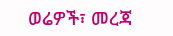ወሬዎች፣ መረጃ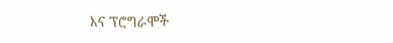እና ፕሮግራሞች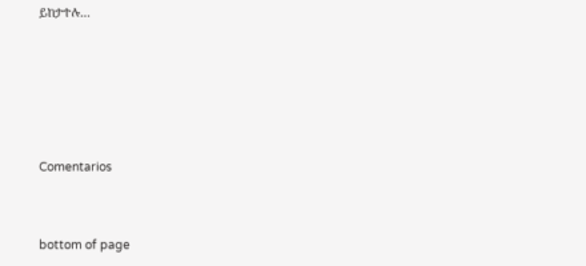ይከታተሉ…





Comentarios


bottom of page